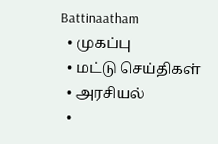Battinaatham
  • முகப்பு
  • மட்டு செய்திகள்
  • அரசியல்
  •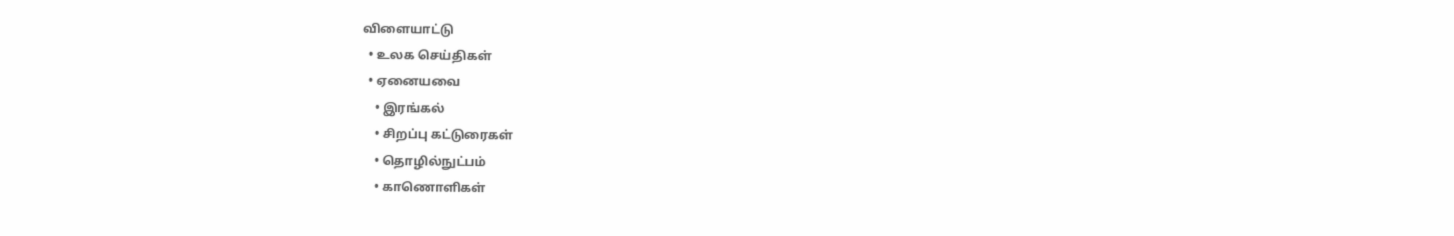விளையாட்டு
  • உலக செய்திகள்
  • ஏனையவை
    • இரங்கல்
    • சிறப்பு கட்டுரைகள்
    • தொழில்நுட்பம்
    • காணொளிகள்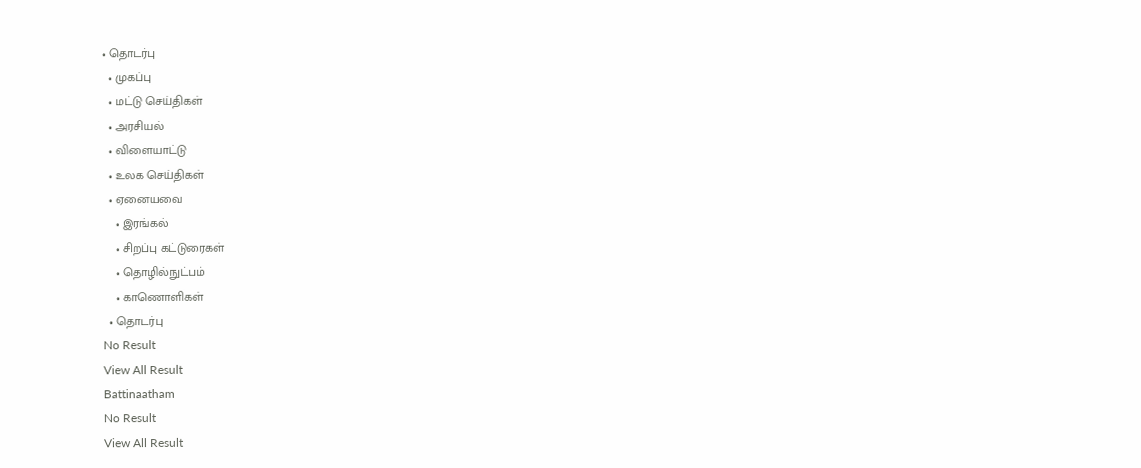• தொடர்பு
  • முகப்பு
  • மட்டு செய்திகள்
  • அரசியல்
  • விளையாட்டு
  • உலக செய்திகள்
  • ஏனையவை
    • இரங்கல்
    • சிறப்பு கட்டுரைகள்
    • தொழில்நுட்பம்
    • காணொளிகள்
  • தொடர்பு
No Result
View All Result
Battinaatham
No Result
View All Result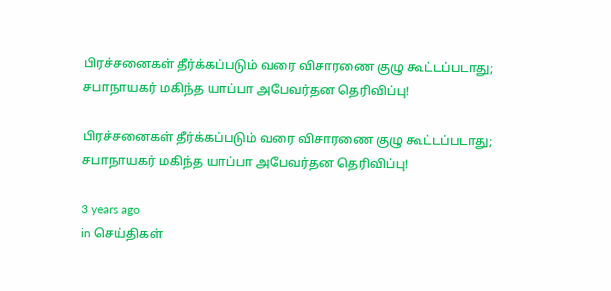பிரச்சனைகள் தீர்க்கப்படும் வரை விசாரணை குழு கூட்டப்படாது; சபாநாயகர் மகிந்த யாப்பா அபேவர்தன தெரிவிப்பு!

பிரச்சனைகள் தீர்க்கப்படும் வரை விசாரணை குழு கூட்டப்படாது; சபாநாயகர் மகிந்த யாப்பா அபேவர்தன தெரிவிப்பு!

3 years ago
in செய்திகள்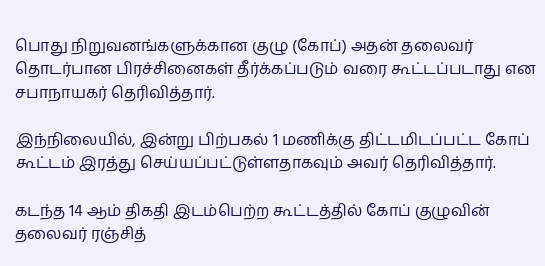பொது நிறுவனங்களுக்கான குழு (கோப்) அதன் தலைவர் தொடர்பான பிரச்சினைகள் தீர்க்கப்படும் வரை கூட்டப்படாது என சபாநாயகர் தெரிவித்தார்.

இந்நிலையில், இன்று பிற்பகல் 1 மணிக்கு திட்டமிடப்பட்ட கோப் கூட்டம் இரத்து செய்யப்பட்டுள்ளதாகவும் அவர் தெரிவித்தார்.

கடந்த 14 ஆம் திகதி இடம்பெற்ற கூட்டத்தில் கோப் குழுவின் தலைவர் ரஞ்சித்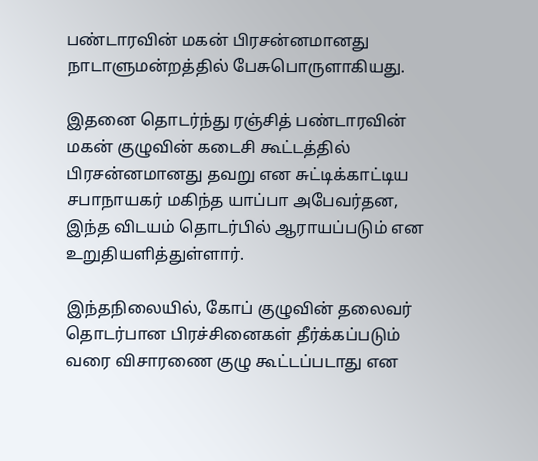பண்டாரவின் மகன் பிரசன்னமானது நாடாளுமன்றத்தில் பேசுபொருளாகியது.

இதனை தொடர்ந்து ரஞ்சித் பண்டாரவின் மகன் குழுவின் கடைசி கூட்டத்தில் பிரசன்னமானது தவறு என சுட்டிக்காட்டிய சபாநாயகர் மகிந்த யாப்பா அபேவர்தன, இந்த விடயம் தொடர்பில் ஆராயப்படும் என உறுதியளித்துள்ளார்.

இந்தநிலையில், கோப் குழுவின் தலைவர் தொடர்பான பிரச்சினைகள் தீர்க்கப்படும் வரை விசாரணை குழு கூட்டப்படாது என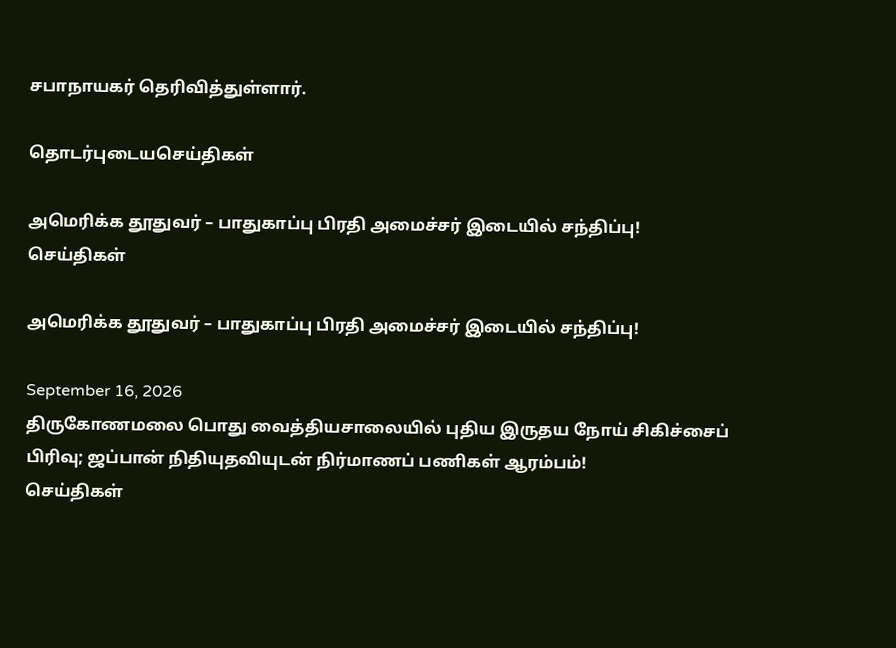சபாநாயகர் தெரிவித்துள்ளார்.

தொடர்புடையசெய்திகள்

அமெரிக்க தூதுவர் – பாதுகாப்பு பிரதி அமைச்சர் இடையில் சந்திப்பு!
செய்திகள்

அமெரிக்க தூதுவர் – பாதுகாப்பு பிரதி அமைச்சர் இடையில் சந்திப்பு!

September 16, 2026
திருகோணமலை பொது வைத்தியசாலையில் புதிய இருதய நோய் சிகிச்சைப் பிரிவு; ஜப்பான் நிதியுதவியுடன் நிர்மாணப் பணிகள் ஆரம்பம்!
செய்திகள்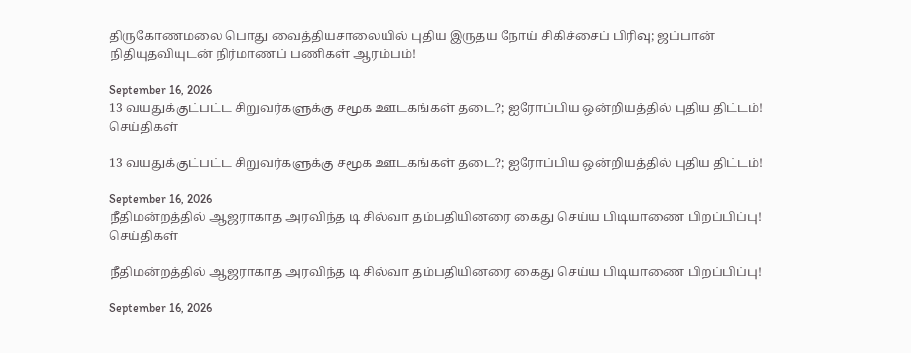திருகோணமலை பொது வைத்தியசாலையில் புதிய இருதய நோய் சிகிச்சைப் பிரிவு; ஜப்பான் நிதியுதவியுடன் நிர்மாணப் பணிகள் ஆரம்பம்!

September 16, 2026
13 வயதுக்குட்பட்ட சிறுவர்களுக்கு சமூக ஊடகங்கள் தடை?; ஐரோப்பிய ஒன்றியத்தில் புதிய திட்டம்!
செய்திகள்

13 வயதுக்குட்பட்ட சிறுவர்களுக்கு சமூக ஊடகங்கள் தடை?; ஐரோப்பிய ஒன்றியத்தில் புதிய திட்டம்!

September 16, 2026
நீதிமன்றத்தில் ஆஜராகாத அரவிந்த டி சில்வா தம்பதியினரை கைது செய்ய பிடியாணை பிறப்பிப்பு!
செய்திகள்

நீதிமன்றத்தில் ஆஜராகாத அரவிந்த டி சில்வா தம்பதியினரை கைது செய்ய பிடியாணை பிறப்பிப்பு!

September 16, 2026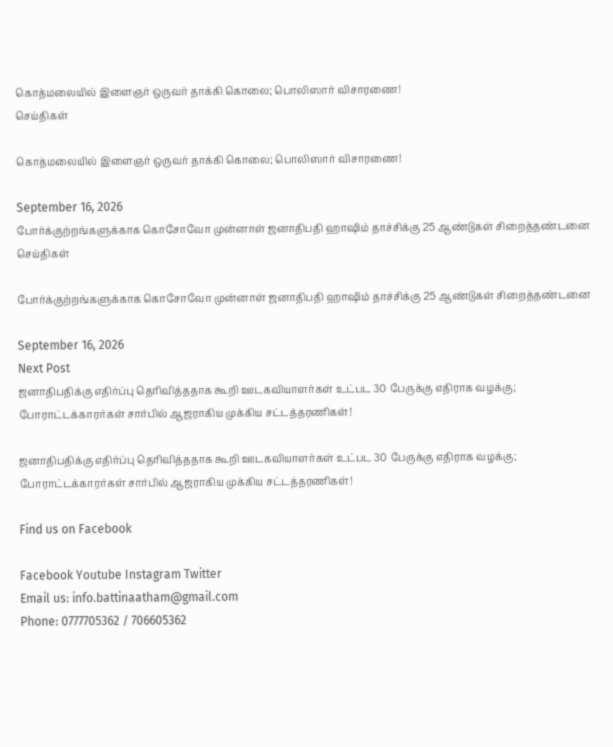கொத்மலையில் இளைஞர் ஒருவர் தாக்கி கொலை; பொலிஸார் விசாரணை!
செய்திகள்

கொத்மலையில் இளைஞர் ஒருவர் தாக்கி கொலை; பொலிஸார் விசாரணை!

September 16, 2026
போர்க்குற்றங்களுக்காக கொசோவோ முன்னாள் ஜனாதிபதி ஹாஷிம் தாச்சிக்கு 25 ஆண்டுகள் சிறைத்தண்டனை
செய்திகள்

போர்க்குற்றங்களுக்காக கொசோவோ முன்னாள் ஜனாதிபதி ஹாஷிம் தாச்சிக்கு 25 ஆண்டுகள் சிறைத்தண்டனை

September 16, 2026
Next Post
ஜனாதிபதிக்கு எதிர்ப்பு தெரிவித்ததாக கூறி ஊடகவியாளர்கள் உட்பட 30 பேருக்கு எதிராக வழக்கு; போராட்டக்காரர்கள் சார்பில் ஆஜராகிய முக்கிய சட்டத்தரணிகள்!

ஜனாதிபதிக்கு எதிர்ப்பு தெரிவித்ததாக கூறி ஊடகவியாளர்கள் உட்பட 30 பேருக்கு எதிராக வழக்கு; போராட்டக்காரர்கள் சார்பில் ஆஜராகிய முக்கிய சட்டத்தரணிகள்!

Find us on Facebook

Facebook Youtube Instagram Twitter
Email us: info.battinaatham@gmail.com
Phone: 0777705362 / 706605362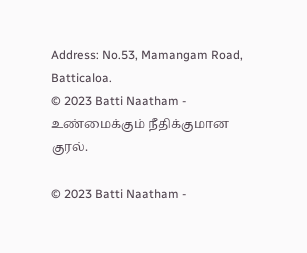Address: No.53, Mamangam Road, Batticaloa.
© 2023 Batti Naatham - உண்மைக்கும் நீதிக்குமான குரல்.

© 2023 Batti Naatham -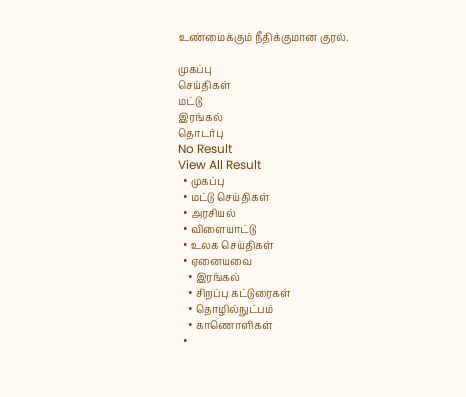உண்மைக்கும் நீதிக்குமான குரல்.

முகப்பு
செய்திகள்
மட்டு
இரங்கல்
தொடர்பு
No Result
View All Result
  • முகப்பு
  • மட்டு செய்திகள்
  • அரசியல்
  • விளையாட்டு
  • உலக செய்திகள்
  • ஏனையவை
    • இரங்கல்
    • சிறப்பு கட்டுரைகள்
    • தொழில்நுட்பம்
    • காணொளிகள்
  •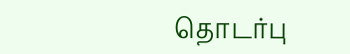தொடர்பு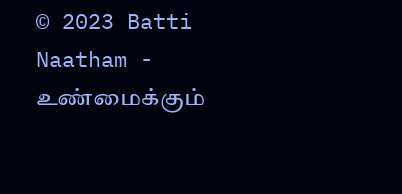© 2023 Batti Naatham - உண்மைக்கும்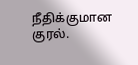நீதிக்குமான குரல்.